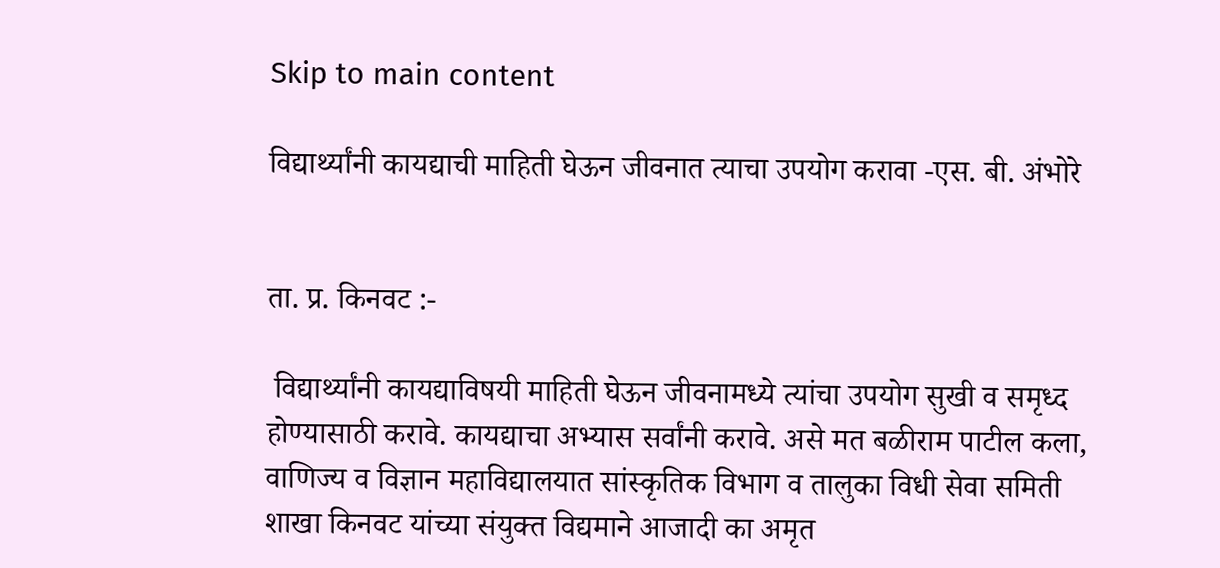Skip to main content

विद्यार्थ्यांनी कायद्याची माहिती घेऊन जीवनात त्याचा उपयोग करावा -एस. बी. अंभोरे


ता. प्र. किनवट :-

 विद्यार्थ्यांनी कायद्याविषयी माहिती घेऊन जीवनामध्ये त्यांचा उपयोग सुखी व समृध्द होण्यासाठी करावे. कायद्याचा अभ्यास सर्वांनी करावे. असे मत बळीराम पाटील कला, वाणिज्य व विज्ञान महाविद्यालयात सांस्कृतिक विभाग व तालुका विधी सेवा समिती शाखा किनवट यांच्या संयुक्त विद्यमाने आजादी का अमृत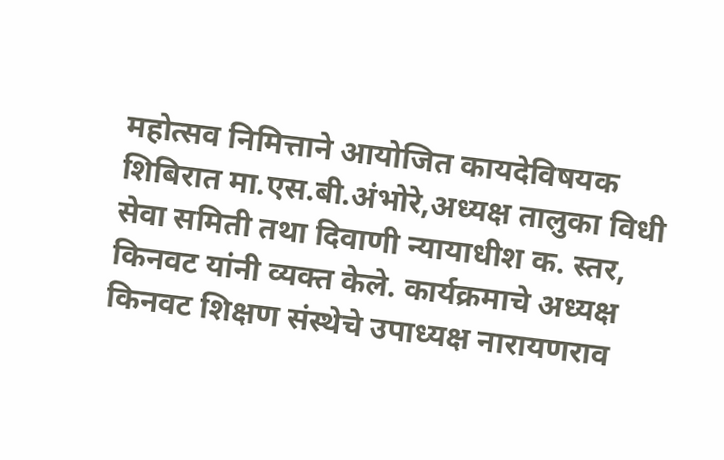महोत्सव निमित्ताने आयोजित कायदेविषयक शिबिरात मा.एस.बी.अंभोरे,अध्यक्ष तालुका विधी सेवा समिती तथा दिवाणी न्यायाधीश क. स्तर, किनवट यांनी व्यक्त केले. कार्यक्रमाचे अध्यक्ष किनवट शिक्षण संस्थेचे उपाध्यक्ष नारायणराव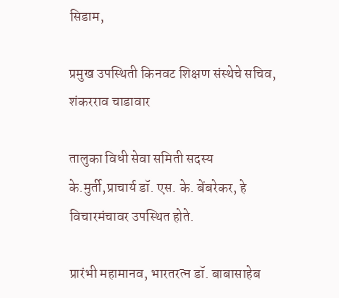सिडाम,

प्रमुख उपस्थिती किनवट शिक्षण संस्थेचे सचिव, शंकरराव चाडावार

तालुका विधी सेवा समिती सदस्य के.मुर्ती,प्राचार्य डॉ. एस. के. बेंबरेकर, हे विचारमंचावर उपस्थित होते.

प्रारंभी महामानव, भारतरत्न डॉ. बाबासाहेब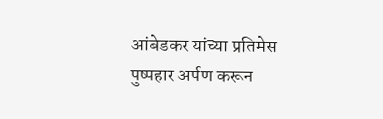आंबेडकर यांच्या प्रतिमेस पुष्पहार अर्पण करून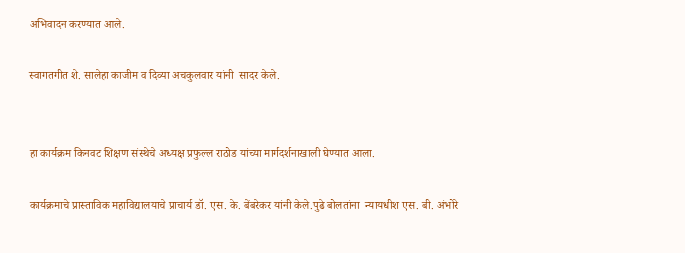अभिवादन करण्यात आले.

स्वागतगीत शे. सालेहा काजीम व दिव्या अचकुलवार यांनी  सादर केले.


हा कार्यक्रम किनवट शिक्षण संस्थेचे अध्यक्ष प्रफुल्ल राठोड यांच्या मार्गदर्शनाखाली घेण्यात आला.

कार्यक्रमाचे प्रास्ताविक महाविद्यालयाचे प्राचार्य डॉ. एस. के. बेंबरेकर यांनी केले.पुढे बोलतांना  न्यायधीश एस. बी. अंभोरे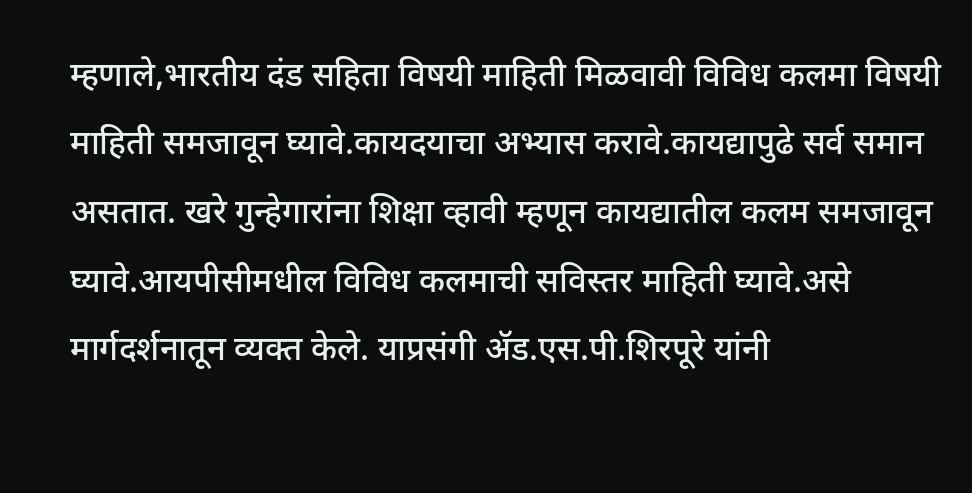म्हणाले,भारतीय दंड सहिता विषयी माहिती मिळवावी विविध कलमा विषयी माहिती समजावून घ्यावे.कायदयाचा अभ्यास करावे.कायद्यापुढे सर्व समान असतात. खरे गुन्हेगारांना शिक्षा व्हावी म्हणून कायद्यातील कलम समजावून घ्यावे.आयपीसीमधील विविध कलमाची सविस्तर माहिती घ्यावे.असे मार्गदर्शनातून व्यक्त केले. याप्रसंगी ॲड.एस.पी.शिरपूरे यांनी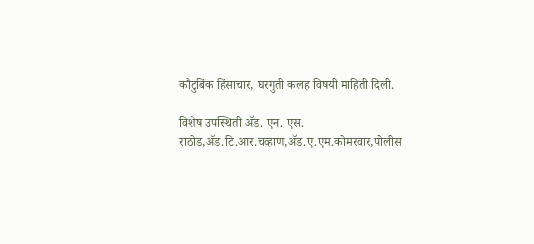कौटुबिंक हिंसाचार, घरगुती कलह विषयी माहिती दिली.

विशेष उपस्थिती ॲड. एन. एस. राठोड,ॲड.टि.आर.चव्हाण,ॲड.ए.एम.कोमरवार,पोलीस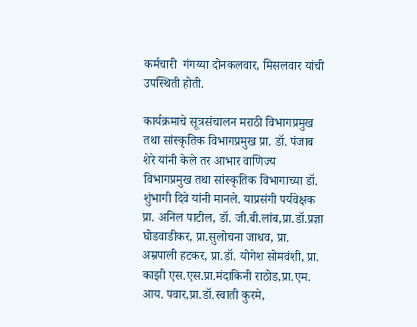कर्मचारी  गंगय्या दोनकलवार, मिसलवार यांची उपस्थिती होती.

कार्यक्रमाचे सूत्रसंचालन मराठी विभागप्रमुख तथा सांस्कृतिक विभागप्रमुख प्रा. डॉ. पंजाब शेरे यांनी केले तर आभार वाणिज्य विभागप्रमुख तथा सांस्कृतिक विभागाच्या डॉ. शुंभागी दिवे यांनी मानले. याप्रसंगी पर्यवेक्षक प्रा. अनिल पाटील, डॉ. जी.बी.लांब,प्रा.डॉ.प्रज्ञा घोडवाडीकर, प्रा.सुलोचना जाधव, प्रा. अम्रपाली हटकर, प्रा.डॉ. योगेश सोमवंशी, प्रा. काझी एस.एस.प्रा.मंदाकिनी राठोड,प्रा.एम. आय. पवार,प्रा.डॉ.स्वाती कुरमे,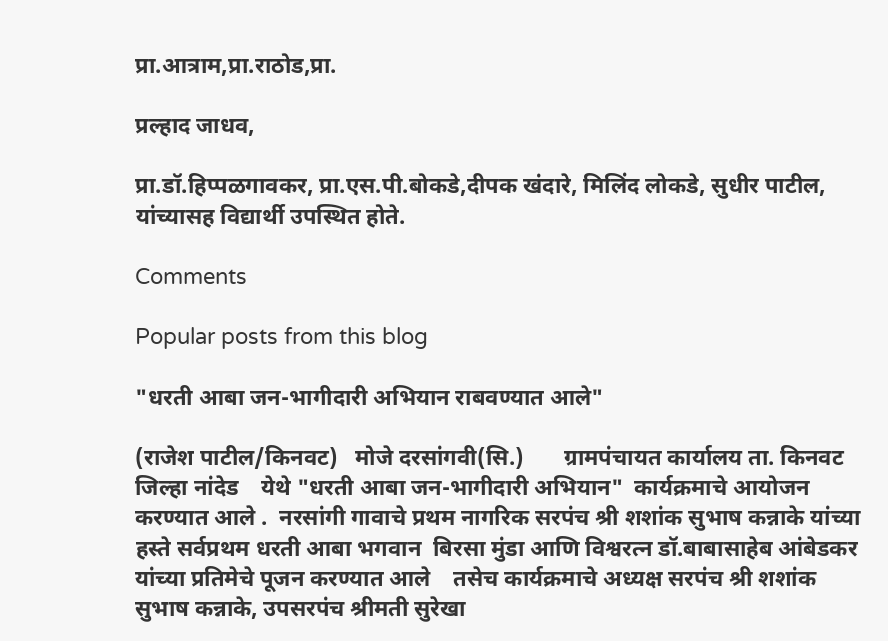प्रा.आत्राम,प्रा.राठोड,प्रा.

प्रल्हाद जाधव,

प्रा.डॉ.हिप्पळगावकर, प्रा.एस.पी.बोकडे,दीपक खंदारे, मिलिंद लोकडे, सुधीर पाटील, यांच्यासह विद्यार्थी उपस्थित होते.

Comments

Popular posts from this blog

"धरती आबा जन-भागीदारी अभियान राबवण्यात आले"

(राजेश पाटील/किनवट)   मोजे दरसांगवी(सि.)       ग्रामपंचायत कार्यालय ता. किनवट जिल्हा नांदेड    येथे "धरती आबा जन-भागीदारी अभियान"  कार्यक्रमाचे आयोजन करण्यात आले .  नरसांगी गावाचे प्रथम नागरिक सरपंच श्री शशांक सुभाष कन्नाके यांच्या हस्ते सर्वप्रथम धरती आबा भगवान  बिरसा मुंडा आणि विश्वरत्न डॉ.बाबासाहेब आंबेडकर यांच्या प्रतिमेचे पूजन करण्यात आले    तसेच कार्यक्रमाचे अध्यक्ष सरपंच श्री शशांक सुभाष कन्नाके, उपसरपंच श्रीमती सुरेखा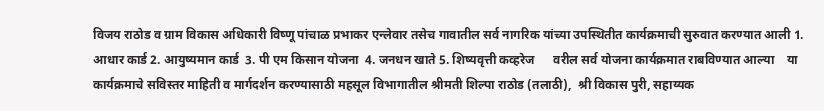विजय राठोड व ग्राम विकास अधिकारी विष्णू पांचाळ प्रभाकर एन्लेवार तसेच गावातील सर्व नागरिक यांच्या उपस्थितीत कार्यक्रमाची सुरुवात करण्यात आली 1. आधार कार्ड 2. आयुष्यमान कार्ड  3. पी एम किसान योजना  4. जनधन खाते 5. शिष्यवृत्ती कव्हरेज      वरील सर्व योजना कार्यक्रमात राबविण्यात आल्या    या कार्यक्रमाचे सविस्तर माहिती व मार्गदर्शन करण्यासाठी महसूल विभागातील श्रीमती शिल्पा राठोड (तलाठी),  श्री विकास पुरी, सहाय्यक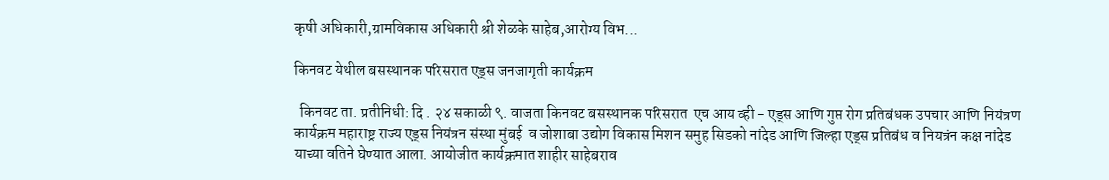कृषी अधिकारी,ग्रामविकास अधिकारी श्री शेळके साहेब,आरोग्य विभ...

किनवट येथील बसस्थानक परिसरात एड्स जनजागृती कार्यक्रम

  किनवट ता. प्रतीनिधी: दि . २४ सकाळी ९. वाजता किनवट बसस्थानक परिसरात  एच आय व्ही - एड्स आणि गुप्त रोग प्रतिबंधक उपचार आणि नियंत्रण कार्यक्रम महाराष्ट्र राज्य एड्स नियंत्रन संस्था मुंबई  व जोशाबा उद्योग विकास मिशन समुह सिडको नांदेड आणि जिल्हा एड्स प्रतिबंध व नियत्रंन कक्ष नांदेड याच्या वतिने घेण्यात आला. आयोजीत कार्यक्रमात शाहीर साहेबराव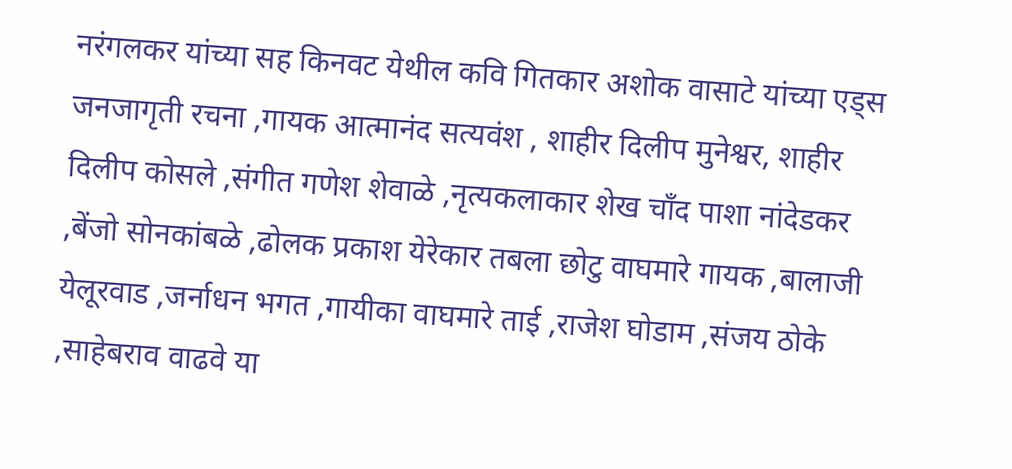नरंगलकर यांच्या सह किनवट येथील कवि गितकार अशोक वासाटे यांच्या एड्स जनजागृती रचना ,गायक आत्मानंद सत्यवंश , शाहीर दिलीप मुनेश्वर, शाहीर दिलीप कोसले ,संगीत गणेश शेवाळे ,नृत्यकलाकार शेख चाँद पाशा नांदेडकर ,बेंजो सोनकांबळे ,ढोलक प्रकाश येरेकार तबला छोटु वाघमारे गायक ,बालाजी येलूरवाड ,जर्नाधन भगत ,गायीका वाघमारे ताई ,राजेश घोडाम ,संजय ठोके ,साहेबराव वाढवे या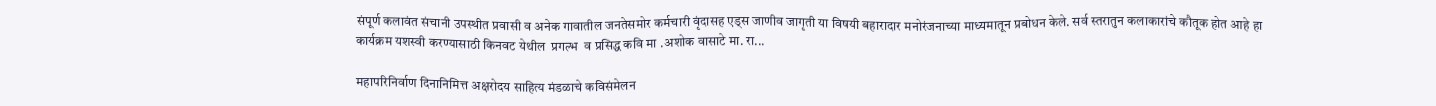संपूर्ण कलावंत संचानी उपस्थीत प्रवासी व अनेक गावातील जनतेसमोर कर्मचारी वृंदासह एड्स जाणीव जागृती या विषयी बहारादार मनोरंजनाच्या माध्यमातून प्रबोधन केले. सर्व स्तरातुन कलाकारांचे कौतूक होत आहे हा कार्यक्रम यशस्वी करण्यासाठी किनवट येथील  प्रगल्भ  व प्रसिद्ध कवि मा .अशोक वासाटे मा. रा...

महापरिनिर्वाण दिनानिमित्त अक्षरोदय साहित्य मंडळाचे कविसंमेलन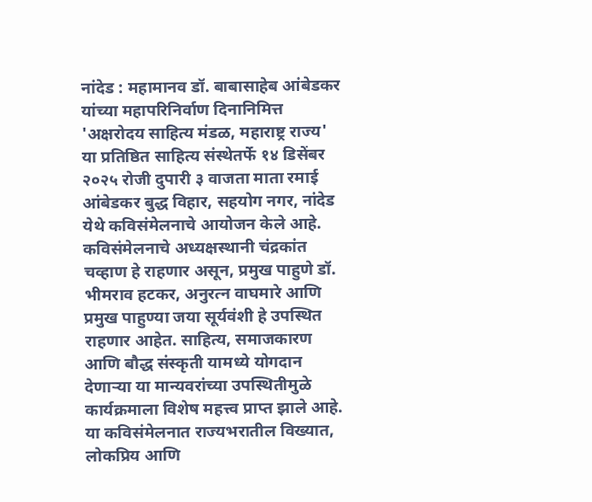नांदेड : महामानव डॉ. बाबासाहेब आंबेडकर यांच्या महापरिनिर्वाण दिनानिमित्त 'अक्षरोदय साहित्य मंडळ, महाराष्ट्र राज्य' या प्रतिष्ठित साहित्य संस्थेतर्फे १४ डिसेंबर २०२५ रोजी दुपारी ३ वाजता माता रमाई आंबेडकर बुद्ध विहार, सहयोग नगर, नांदेड येथे कविसंमेलनाचे आयोजन केले आहे. कविसंमेलनाचे अध्यक्षस्थानी चंद्रकांत चव्हाण हे राहणार असून, प्रमुख पाहुणे डॉ. भीमराव हटकर, अनुरत्न वाघमारे आणि प्रमुख पाहुण्या जया सूर्यवंशी हे उपस्थित राहणार आहेत. साहित्य, समाजकारण आणि बौद्ध संस्कृती यामध्ये योगदान देणाऱ्या या मान्यवरांच्या उपस्थितीमुळे कार्यक्रमाला विशेष महत्त्व प्राप्त झाले आहे. या कविसंमेलनात राज्यभरातील विख्यात, लोकप्रिय आणि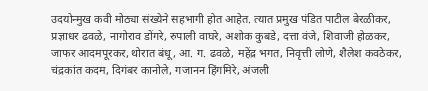उदयोन्मुख कवी मोठ्या संख्येने सहभागी होत आहेत. त्यात प्रमुख पंडित पाटील बेरळीकर, प्रज्ञाधर ढवळे, नागोराव डोंगरे, रुपाली वाघरे, अशोक कुबडे, दत्ता वंजे, शिवाजी होळकर, जाफर आदमपूरकर, थोरात बंधू, आ. ग. ढवळे, महेंद्र भगत, निवृत्ती लोणे, शैलेश कवठेकर, चंद्रकांत कदम, दिगंबर कानोले, गजानन हिंगमिरे, अंजली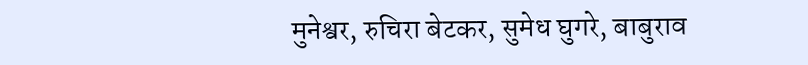मुनेश्वर, रुचिरा बेटकर, सुमेध घुगरे, बाबुराव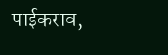पाईकराव,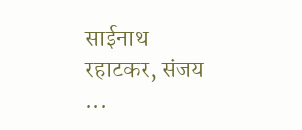साईनाथ रहाटकर, संजय ...